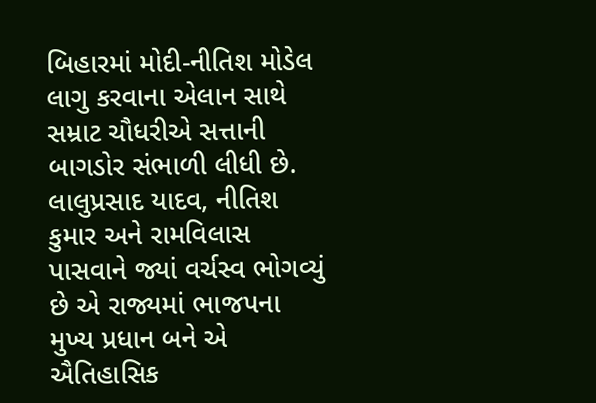બિહારમાં મોદી-નીતિશ મોડેલ લાગુ કરવાના એલાન સાથે સમ્રાટ ચૌધરીએ સત્તાની બાગડોર સંભાળી લીધી છે. લાલુપ્રસાદ યાદવ, નીતિશ કુમાર અને રામવિલાસ પાસવાને જ્યાં વર્ચસ્વ ભોગવ્યું છે એ રાજ્યમાં ભાજપના મુખ્ય પ્રધાન બને એ ઐતિહાસિક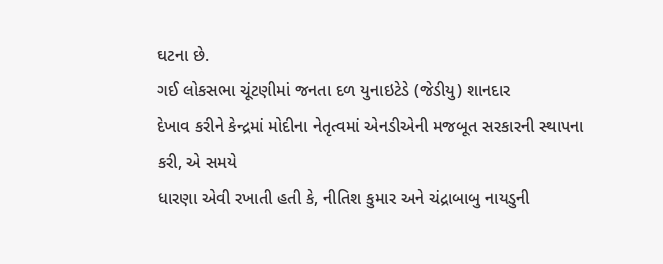ઘટના છે.
ગઈ લોકસભા ચૂંટણીમાં જનતા દળ યુનાઇટેડે (જેડીયુ) શાનદાર
દેખાવ કરીને કેન્દ્રમાં મોદીના નેતૃત્વમાં એનડીએની મજબૂત સરકારની સ્થાપના કરી, એ સમયે
ધારણા એવી રખાતી હતી કે, નીતિશ કુમાર અને ચંદ્રાબાબુ નાયડુની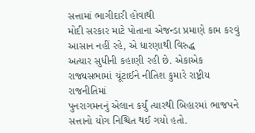સત્તામાં ભાગીદારી હોવાથી
મોદી સરકાર માટે પોતાના એજન્ડા પ્રમાણે કામ કરવું આસાન નહીં રહે, એ ધારણાથી વિરુદ્ધ
અત્યાર સુધીની કહાણી રહી છે. એકાએક રાજ્યસભામાં ચૂંટાઈને નીતિશ કુમારે રાષ્ટ્રીય રાજનીતિમાં
પુનરાગમનનું એલાન કર્યું ત્યારથી બિહારમાં ભાજપને સત્તાનો યોગ નિશ્ચિત થઈ ગયો હતો.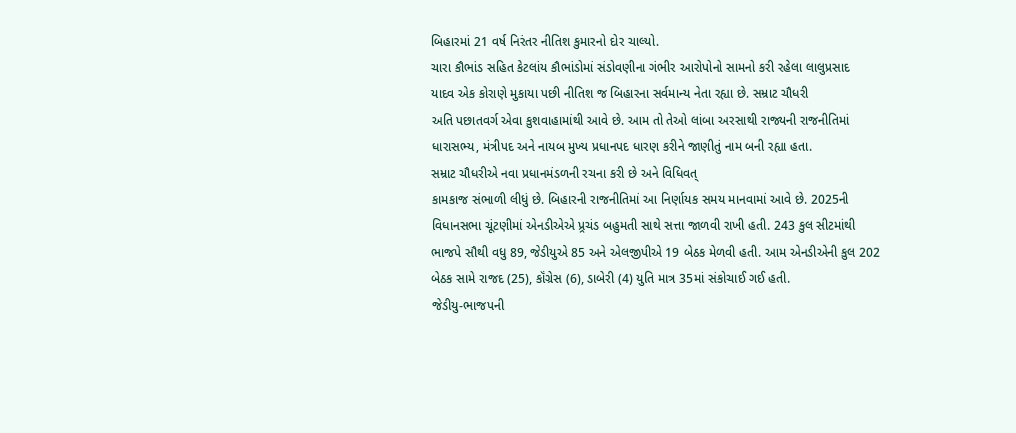બિહારમાં 21 વર્ષ નિરંતર નીતિશ કુમારનો દોર ચાલ્યો.
ચારા કૌભાંડ સહિત કેટલાંય કૌભાંડોમાં સંડોવણીના ગંભીર આરોપોનો સામનો કરી રહેલા લાલુપ્રસાદ
યાદવ એક કોરાણે મુકાયા પછી નીતિશ જ બિહારના સર્વમાન્ય નેતા રહ્યા છે. સમ્રાટ ચૌધરી
અતિ પછાતવર્ગ એવા કુશવાહામાંથી આવે છે. આમ તો તેઓ લાંબા અરસાથી રાજ્યની રાજનીતિમાં
ધારાસભ્ય, મંત્રીપદ અને નાયબ મુખ્ય પ્રધાનપદ ધારણ કરીને જાણીતું નામ બની રહ્યા હતા.
સમ્રાટ ચૌધરીએ નવા પ્રધાનમંડળની રચના કરી છે અને વિધિવત્
કામકાજ સંભાળી લીધું છે. બિહારની રાજનીતિમાં આ નિર્ણાયક સમય માનવામાં આવે છે. 2025ની
વિધાનસભા ચૂંટણીમાં એનડીએએ પ્ર્રચંડ બહુમતી સાથે સત્તા જાળવી રાખી હતી. 243 કુલ સીટમાંથી
ભાજપે સૌથી વધુ 89, જેડીયુએ 85 અને એલજીપીએ 19 બેઠક મેળવી હતી. આમ એનડીએની કુલ 202
બેઠક સામે રાજદ (25), કૉંગ્રેસ (6), ડાબેરી (4) યુતિ માત્ર 35માં સંકોચાઈ ગઈ હતી.
જેડીયુ-ભાજપની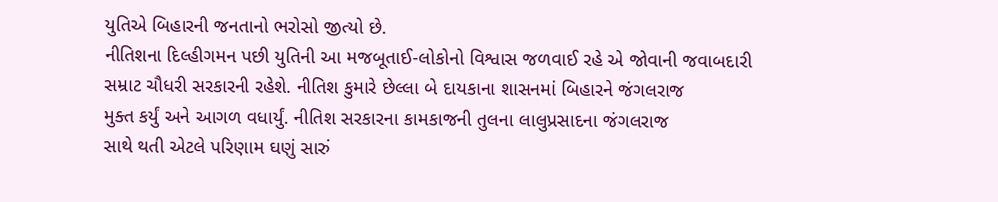યુતિએ બિહારની જનતાનો ભરોસો જીત્યો છે.
નીતિશના દિલ્હીગમન પછી યુતિની આ મજબૂતાઈ-લોકોનો વિશ્વાસ જળવાઈ રહે એ જોવાની જવાબદારી
સમ્રાટ ચૌધરી સરકારની રહેશે. નીતિશ કુમારે છેલ્લા બે દાયકાના શાસનમાં બિહારને જંગલરાજ
મુક્ત કર્યું અને આગળ વધાર્યું. નીતિશ સરકારના કામકાજની તુલના લાલુપ્રસાદના જંગલરાજ
સાથે થતી એટલે પરિણામ ઘણું સારું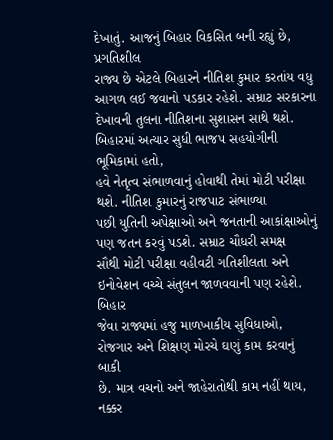દેખાતું. આજનું બિહાર વિકસિત બની રહ્યું છે, પ્રગતિશીલ
રાજ્ય છે એટલે બિહારને નીતિશ કુમાર કરતાંય વધુ આગળ લઈ જવાનો પડકાર રહેશે. સમ્રાટ સરકારના
દેખાવની તુલના નીતિશના સુશાસન સાથે થશે.
બિહારમાં અત્યાર સુધી ભાજપ સહયોગીની ભૂમિકામાં હતો,
હવે નેતૃત્વ સંભાળવાનું હોવાથી તેમાં મોટી પરીક્ષા થશે. નીતિશ કુમારનું રાજપાટ સંભાળ્યા
પછી યુતિની અપેક્ષાઓ અને જનતાની આકાંક્ષાઓનું પણ જતન કરવું પડશે. સમ્રાટ ચૌધરી સમક્ષ
સૌથી મોટી પરીક્ષા વહીવટી ગતિશીલતા અને ઇનોવેશન વચ્ચે સંતુલન જાળવવાની પણ રહેશે. બિહાર
જેવા રાજ્યમાં હજુ માળખાકીય સુવિધાઓ, રોજગાર અને શિક્ષણ મોરચે ઘણું કામ કરવાનું બાકી
છે. માત્ર વચનો અને જાહેરાતોથી કામ નહીં થાય, નક્કર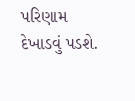પરિણામ દેખાડવું પડશે.